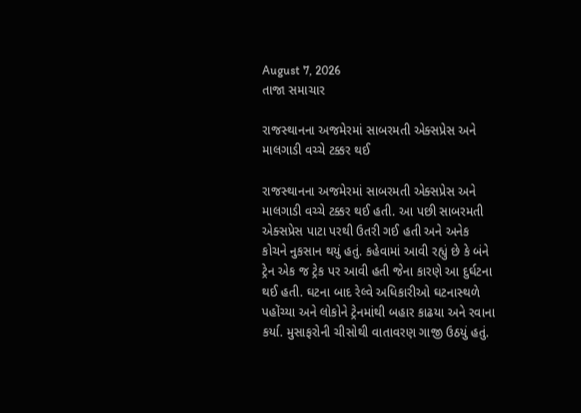August 7, 2026
તાજા સમાચાર

રાજસ્‍થાનના અજમેરમાં સાબરમતી એક્‍સપ્રેસ અને માલગાડી વચ્‍ચે ટક્કર થઈ

રાજસ્‍થાનના અજમેરમાં સાબરમતી એક્‍સપ્રેસ અને માલગાડી વચ્‍ચે ટક્કર થઈ હતી. આ પછી સાબરમતી એક્‍સપ્રેસ પાટા પરથી ઉતરી ગઈ હતી અને અનેક કોચને નુકસાન થયું હતું. કહેવામાં આવી રહ્યું છે કે બંને ટ્રેન એક જ ટ્રેક પર આવી હતી જેના કારણે આ દુર્ઘટના થઈ હતી. ઘટના બાદ રેલ્‍વે અધિકારીઓ ઘટનાસ્‍થળે પહોંચ્‍યા અને લોકોને ટ્રેનમાંથી બહાર કાઢયા અને રવાના કર્યા. મુસાફરોની ચીસોથી વાતાવરણ ગાજી ઉઠયું હતું.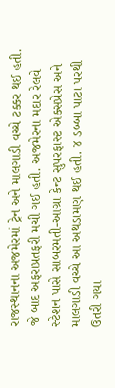રાજસ્‍થાનના અજમેરમાં ટ્રેન અને માલગાડી વચ્‍ચે ટક્કર થઈ હતી. જે બાદ અફરાપ્રતફરી મચી ગઈ હતી. અજમેરના મદાર રેલવે સ્‍ટેશન પાસે સાબરમતી-આગ્રા કેન્‍ટ સુપરફાસ્‍ટ એક્‍સપ્રેસ અને માલગાડી વચ્‍ચે આ અથડામણ થઈ હતી. ૪ ડબ્‍બા પાટા પરથી ઉતરી ગયા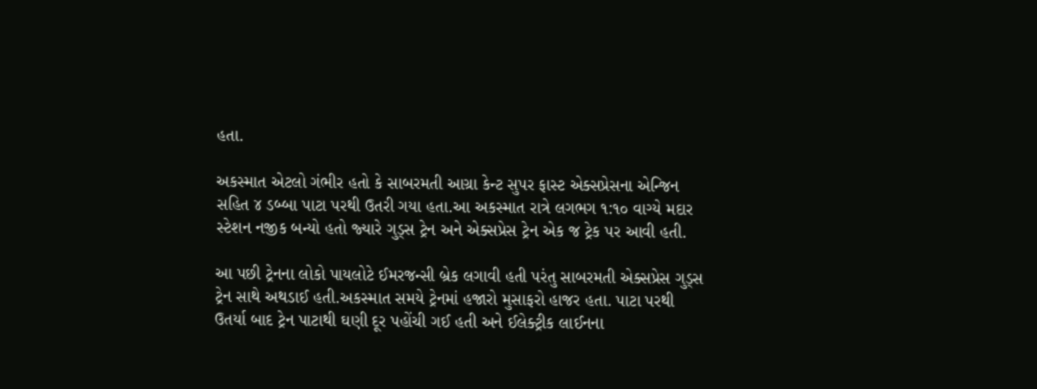હતા.

અકસ્‍માત એટલો ગંભીર હતો કે સાબરમતી આગ્રા કેન્‍ટ સુપર ફાસ્‍ટ એક્‍સપ્રેસના એન્‍જિન સહિત ૪ ડબ્‍બા પાટા પરથી ઉતરી ગયા હતા.આ અકસ્‍માત રાત્રે લગભગ ૧:૧૦ વાગ્‍યે મદાર સ્‍ટેશન નજીક બન્‍યો હતો જ્‍યારે ગુડ્‍સ ટ્રેન અને એક્‍સપ્રેસ ટ્રેન એક જ ટ્રેક પર આવી હતી.

આ પછી ટ્રેનના લોકો પાયલોટે ઈમરજન્‍સી બ્રેક લગાવી હતી પરંતુ સાબરમતી એક્‍સપ્રેસ ગુડ્‍સ ટ્રેન સાથે અથડાઈ હતી.અકસ્‍માત સમયે ટ્રેનમાં હજારો મુસાફરો હાજર હતા. પાટા પરથી ઉતર્યા બાદ ટ્રેન પાટાથી ઘણી દૂર પહોંચી ગઈ હતી અને ઈલેક્‍ટ્રીક લાઈનના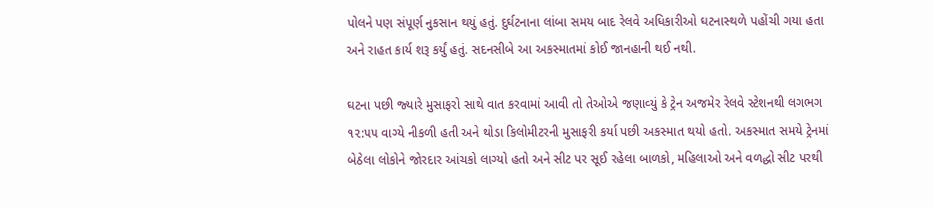પોલને પણ સંપૂર્ણ નુકસાન થયું હતું. દુર્ઘટનાના લાંબા સમય બાદ રેલવે અધિકારીઓ ઘટનાસ્‍થળે પહોંચી ગયા હતા અને રાહત કાર્ય શરૂ કર્યું હતું. સદનસીબે આ અકસ્‍માતમાં કોઈ જાનહાની થઈ નથી.

ઘટના પછી જ્‍યારે મુસાફરો સાથે વાત કરવામાં આવી તો તેઓએ જણાવ્‍યું કે ટ્રેન અજમેર રેલવે સ્‍ટેશનથી લગભગ ૧૨:૫૫ વાગ્‍યે નીકળી હતી અને થોડા કિલોમીટરની મુસાફરી કર્યા પછી અકસ્‍માત થયો હતો. અકસ્‍માત સમયે ટ્રેનમાં બેઠેલા લોકોને જોરદાર આંચકો લાગ્‍યો હતો અને સીટ પર સૂઈ રહેલા બાળકો, મહિલાઓ અને વળદ્ધો સીટ પરથી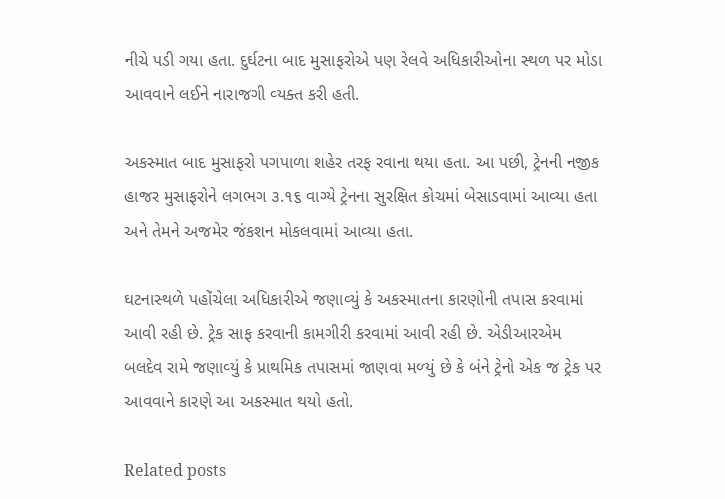નીચે પડી ગયા હતા. દુર્ઘટના બાદ મુસાફરોએ પણ રેલવે અધિકારીઓના સ્‍થળ પર મોડા આવવાને લઈને નારાજગી વ્‍યક્‍ત કરી હતી.

અકસ્‍માત બાદ મુસાફરો પગપાળા શહેર તરફ રવાના થયા હતા. આ પછી, ટ્રેનની નજીક હાજર મુસાફરોને લગભગ ૩.૧૬ વાગ્‍યે ટ્રેનના સુરક્ષિત કોચમાં બેસાડવામાં આવ્‍યા હતા અને તેમને અજમેર જંકશન મોકલવામાં આવ્‍યા હતા.

ઘટનાસ્‍થળે પહોંચેલા અધિકારીએ જણાવ્‍યું કે અકસ્‍માતના કારણોની તપાસ કરવામાં આવી રહી છે. ટ્રેક સાફ કરવાની કામગીરી કરવામાં આવી રહી છે. એડીઆરએમ બલદેવ રામે જણાવ્‍યું કે પ્રાથમિક તપાસમાં જાણવા મળ્‍યું છે કે બંને ટ્રેનો એક જ ટ્રેક પર આવવાને કારણે આ અકસ્‍માત થયો હતો.

Related posts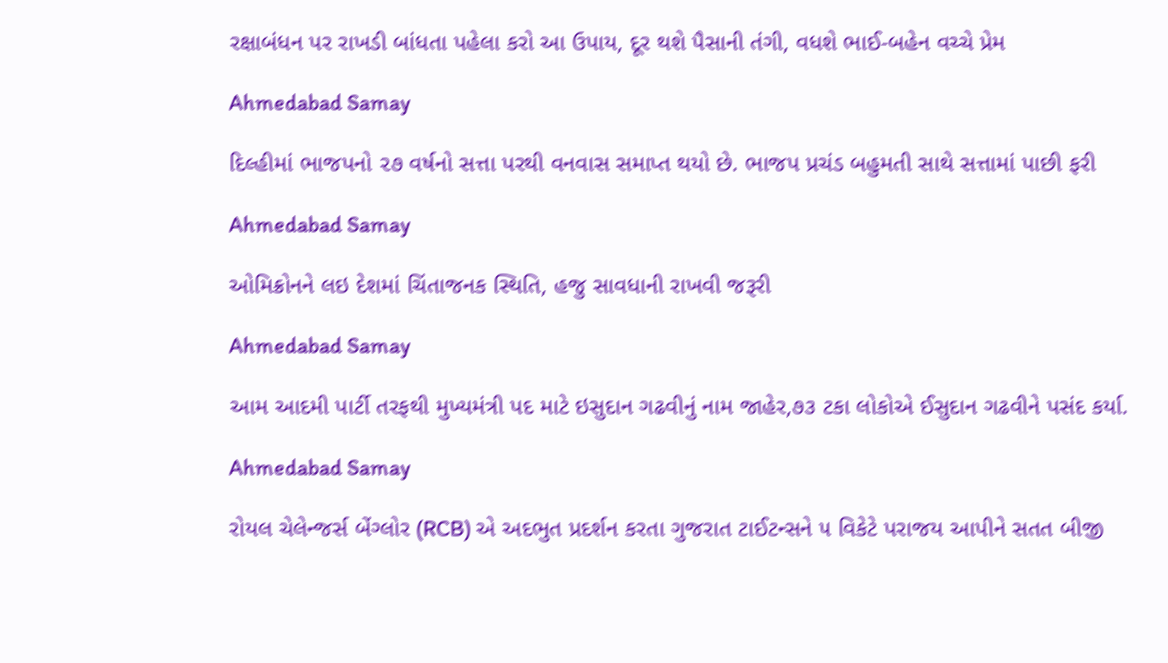રક્ષાબંધન પર રાખડી બાંધતા પહેલા કરો આ ઉપાય, દૂર થશે પૈસાની તંગી, વધશે ભાઈ-બહેન વચ્ચે પ્રેમ

Ahmedabad Samay

દિલ્‍હીમાં ભાજપનો ૨૭ વર્ષનો સત્તા પરથી વનવાસ સમાપ્ત થયો છે. ભાજપ પ્રચંડ બહુમતી સાથે સત્તામાં પાછી ફરી

Ahmedabad Samay

ઓમિક્રોનને લઇ દેશમાં ચિંતાજનક સ્થિતિ, હજુ સાવધાની રાખવી જરૂરી

Ahmedabad Samay

આમ આદમી પાર્ટી તરફથી મુખ્યમંત્રી પદ માટે ઇસુદાન ગઢવીનું નામ જાહેર,૭૩ ટકા લોકોએ ઈસુદાન ગઢવીને પસંદ કર્યા.

Ahmedabad Samay

રોયલ ચેલેન્જર્સ બેંગ્લોર (RCB) એ અદભુત પ્રદર્શન કરતા ગુજરાત ટાઈટન્સને ૫ વિકેટે પરાજય આપીને સતત બીજી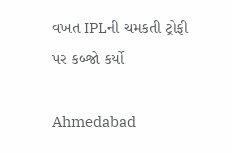વખત IPLની ચમકતી ટ્રોફી પર કબ્જો કર્યો

Ahmedabad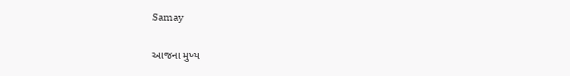Samay

આજના મુખ્ય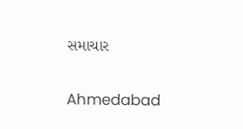સમાચાર

Ahmedabad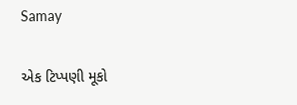Samay

એક ટિપ્પણી મૂકો